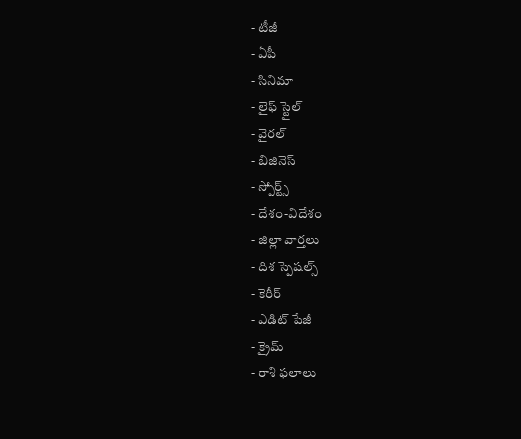- టీజీ
- ఏపీ
- సినిమా
- లైఫ్ స్టైల్
- వైరల్
- బిజినెస్
- స్పోర్ట్స్
- దేశం-విదేశం
- జిల్లా వార్తలు
- దిశ స్పెషల్స్
- కెరీర్
- ఎడిట్ పేజీ
- క్రైమ్
- రాశి ఫలాలు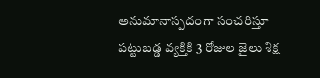అనుమానాస్పదంగా సంచరిస్తూ పట్టుబడ్డ వ్యక్తికి 3 రోజుల జైలు శిక్ష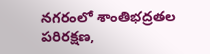నగరంలో శాంతిభద్రతల పరిరక్షణ,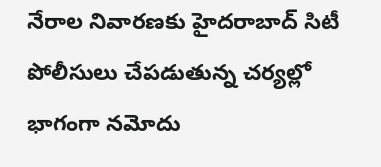నేరాల నివారణకు హైదరాబాద్ సిటీ పోలీసులు చేపడుతున్న చర్యల్లో భాగంగా నమోదు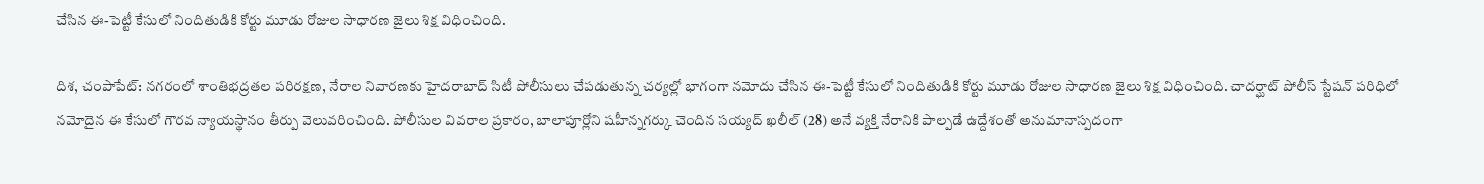చేసిన ఈ-పెట్టీ కేసులో నిందితుడికి కోర్టు మూడు రోజుల సాధారణ జైలు శిక్ష విధించింది.

దిశ, చంపాపేట్: నగరంలో శాంతిభద్రతల పరిరక్షణ, నేరాల నివారణకు హైదరాబాద్ సిటీ పోలీసులు చేపడుతున్న చర్యల్లో భాగంగా నమోదు చేసిన ఈ-పెట్టీ కేసులో నిందితుడికి కోర్టు మూడు రోజుల సాధారణ జైలు శిక్ష విధించింది. చాదర్ఘాట్ పోలీస్ స్టేషన్ పరిధిలో నమోదైన ఈ కేసులో గౌరవ న్యాయస్థానం తీర్పు వెలువరించింది. పోలీసుల వివరాల ప్రకారం, బాలాపూర్లోని షహీన్నగర్కు చెందిన సయ్యద్ ఖలీల్ (28) అనే వ్యక్తి నేరానికి పాల్పడే ఉద్దేశంతో అనుమానాస్పదంగా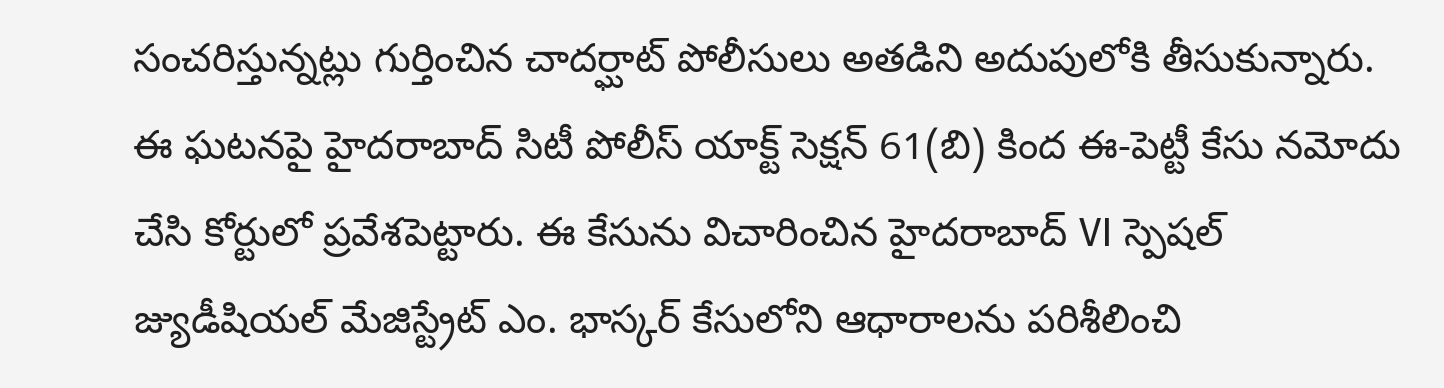సంచరిస్తున్నట్లు గుర్తించిన చాదర్ఘాట్ పోలీసులు అతడిని అదుపులోకి తీసుకున్నారు. ఈ ఘటనపై హైదరాబాద్ సిటీ పోలీస్ యాక్ట్ సెక్షన్ 61(బి) కింద ఈ-పెట్టీ కేసు నమోదు చేసి కోర్టులో ప్రవేశపెట్టారు. ఈ కేసును విచారించిన హైదరాబాద్ VI స్పెషల్ జ్యుడీషియల్ మేజిస్ట్రేట్ ఎం. భాస్కర్ కేసులోని ఆధారాలను పరిశీలించి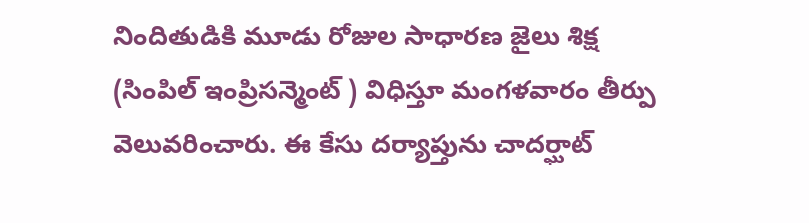నిందితుడికి మూడు రోజుల సాధారణ జైలు శిక్ష (సింపిల్ ఇంప్రిసన్మెంట్ ) విధిస్తూ మంగళవారం తీర్పు వెలువరించారు. ఈ కేసు దర్యాప్తును చాదర్ఘాట్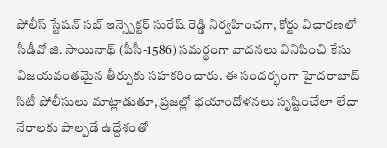పోలీస్ స్టేషన్ సబ్ ఇన్స్పెక్టర్ సురేష్ రెడ్డి నిర్వహించగా, కోర్టు విచారణలో సీడీవో జి. సాయినాథ్ (పీసీ-1586) సమర్థంగా వాదనలు వినిపించి కేసు విజయవంతమైన తీర్పుకు సహకరించారు. ఈ సందర్భంగా హైదరాబాద్ సిటీ పోలీసులు మాట్లాడుతూ, ప్రజల్లో భయాందోళనలు సృష్టించేలా లేదా నేరాలకు పాల్పడే ఉద్దేశంతో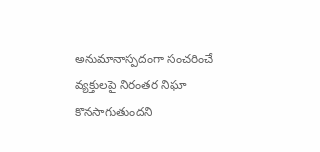అనుమానాస్పదంగా సంచరించే వ్యక్తులపై నిరంతర నిఘా కొనసాగుతుందని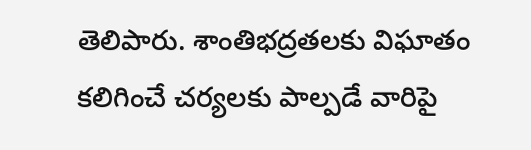తెలిపారు. శాంతిభద్రతలకు విఘాతం కలిగించే చర్యలకు పాల్పడే వారిపై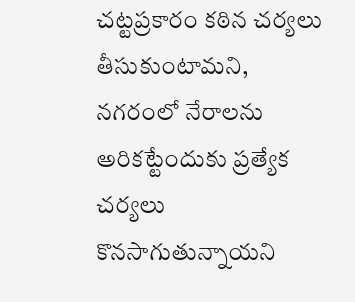చట్టప్రకారం కఠిన చర్యలు తీసుకుంటామని, నగరంలో నేరాలను అరికట్టేందుకు ప్రత్యేక చర్యలు కొనసాగుతున్నాయని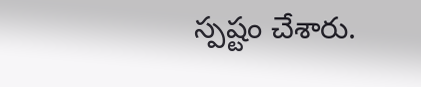స్పష్టం చేశారు.